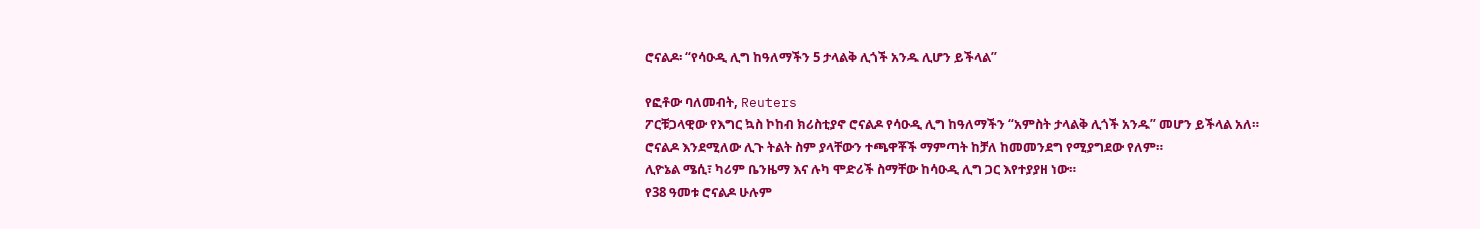ሮናልዶ፡ “የሳዑዲ ሊግ ከዓለማችን 5 ታላልቅ ሊጎች አንዱ ሊሆን ይችላል”

የፎቶው ባለመብት, Reuters
ፖርቹጋላዊው የእግር ኳስ ኮከብ ክሪስቲያኖ ሮናልዶ የሳዑዲ ሊግ ከዓለማችን “አምስት ታላልቅ ሊጎች አንዱ” መሆን ይችላል አለ።
ሮናልዶ እንደሚለው ሊጉ ትልት ስም ያላቸውን ተጫዋቾች ማምጣት ከቻለ ከመመንደግ የሚያግደው የለም።
ሊዮኔል ሜሲ፣ ካሪም ቤንዜማ እና ሉካ ሞድሪች ስማቸው ከሳዑዲ ሊግ ጋር እየተያያዘ ነው።
የ38 ዓመቱ ሮናልዶ ሁሉም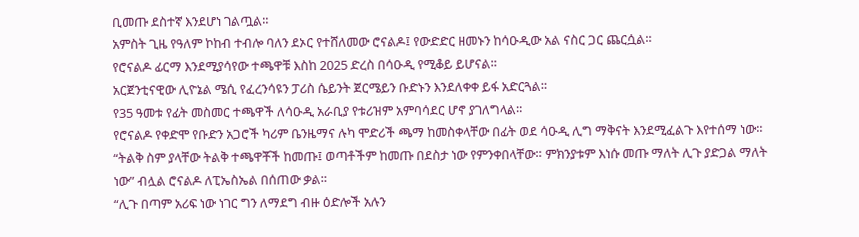ቢመጡ ደስተኛ እንደሆነ ገልጧል።
አምስት ጊዜ የዓለም ኮከብ ተብሎ ባለን ደኦር የተሸለመው ሮናልዶ፤ የውድድር ዘመኑን ከሳዑዲው አል ናስር ጋር ጨርሷል።
የሮናልዶ ፊርማ እንደሚያሳየው ተጫዋቹ እስከ 2025 ድረስ በሳዑዲ የሚቆይ ይሆናል።
አርጀንቲናዊው ሊዮኔል ሜሲ የፈረንሳዩን ፓሪስ ሴይንት ጀርሜይን ቡድኑን እንደለቀቀ ይፋ አድርጓል።
የ35 ዓመቱ የፊት መስመር ተጫዋች ለሳዑዲ አራቢያ የቱሪዝም አምባሳደር ሆኖ ያገለግላል።
የሮናልዶ የቀድሞ የቡድን አጋሮች ካሪም ቤንዜማና ሉካ ሞድሪች ጫማ ከመስቀላቸው በፊት ወደ ሳዑዲ ሊግ ማቅናት እንደሚፈልጉ እየተሰማ ነው።
“ትልቅ ስም ያላቸው ትልቅ ተጫዋቾች ከመጡ፤ ወጣቶችም ከመጡ በደስታ ነው የምንቀበላቸው። ምክንያቱም እነሱ መጡ ማለት ሊጉ ያድጋል ማለት ነው” ብሏል ሮናልዶ ለፒኤስኤል በሰጠው ቃል።
“ሊጉ በጣም አሪፍ ነው ነገር ግን ለማደግ ብዙ ዕድሎች አሉን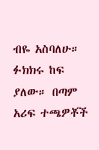ብዬ አስባለሁ። ፉክክሩ ከፍ ያለው። በጣም አሪፍ ተጫዎቾች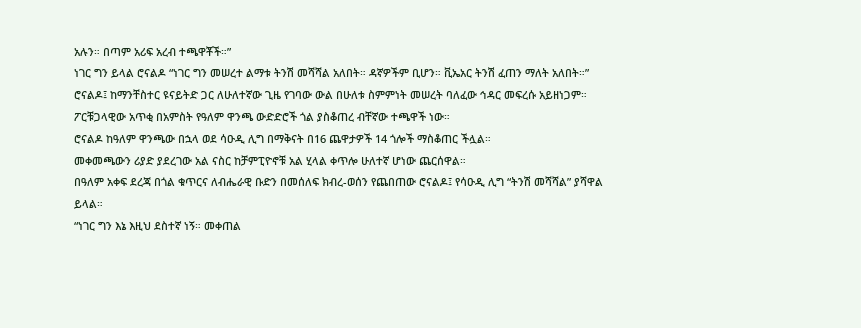አሉን። በጣም አሪፍ አረብ ተጫዋቾች።”
ነገር ግን ይላል ሮናልዶ “ነገር ግን መሠረተ ልማቱ ትንሽ መሻሻል አለበት። ዳኛዎችም ቢሆን። ቪኤአር ትንሽ ፈጠን ማለት አለበት።”
ሮናልዶ፤ ከማንቸስተር ዩናይትድ ጋር ለሁለተኛው ጊዜ የገባው ውል በሁለቱ ስምምነት መሠረት ባለፈው ኅዳር መፍረሱ አይዘነጋም።
ፖርቹጋላዊው አጥቂ በአምስት የዓለም ዋንጫ ውድድሮች ጎል ያስቆጠረ ብቸኛው ተጫዋች ነው።
ሮናልዶ ከዓለም ዋንጫው በኋላ ወደ ሳዑዲ ሊግ በማቅናት በ16 ጨዋታዎች 14 ጎሎች ማስቆጠር ችሏል።
መቀመጫውን ሪያድ ያደረገው አል ናስር ከቻምፒዮኖቹ አል ሂላል ቀጥሎ ሁለተኛ ሆነው ጨርሰዋል።
በዓለም አቀፍ ደረጃ በጎል ቁጥርና ለብሔራዊ ቡድን በመሰለፍ ክብረ-ወሰን የጨበጠው ሮናልዶ፤ የሳዑዲ ሊግ “ትንሽ መሻሻል” ያሻዋል ይላል።
“ነገር ግን እኔ እዚህ ደስተኛ ነኝ። መቀጠል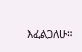እፈልጋለሁ።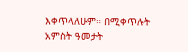እቀጥላለሁም። በሚቀጥሉት አምስት ዓመታት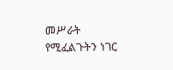መሥራት የሚፈልጉትን ነገር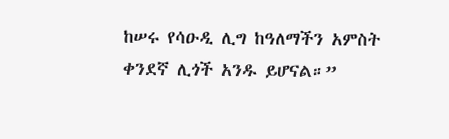ከሠሩ የሳዑዲ ሊግ ከዓለማችን አምስት ቀንደኛ ሊጎች አንዱ ይሆናል።”